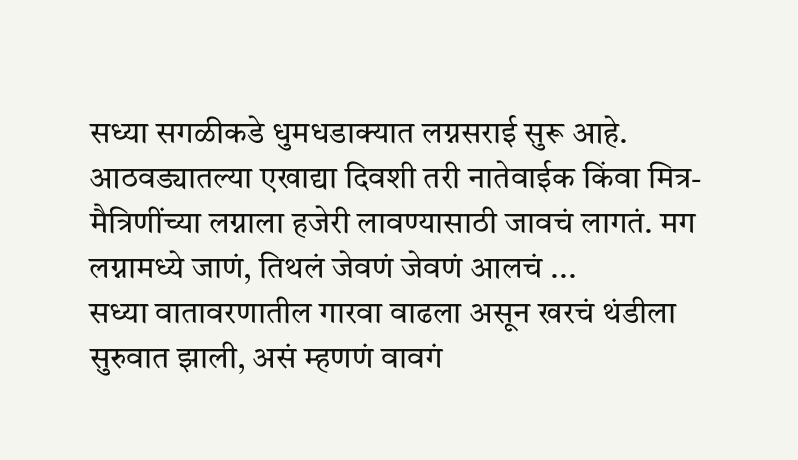सध्या सगळीकडे धुमधडाक्यात लग्नसराई सुरू आहे. आठवड्यातल्या एखाद्या दिवशी तरी नातेवाईक किंवा मित्र-मैत्रिणींच्या लग्नाला हजेरी लावण्यासाठी जावचं लागतं. मग लग्नामध्ये जाणं, तिथलं जेवणं जेवणं आलचं ...
सध्या वातावरणातील गारवा वाढला असून खरचं थंडीला सुरुवात झाली, असं म्हणणं वावगं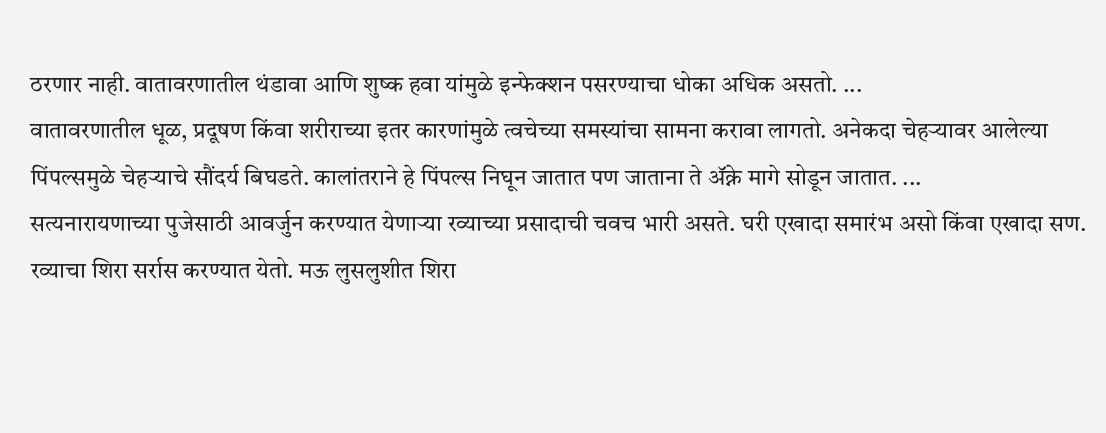ठरणार नाही. वातावरणातील थंडावा आणि शुष्क हवा यांमुळे इन्फेक्शन पसरण्याचा धोका अधिक असतो. ...
वातावरणातील धूळ, प्रदूषण किंवा शरीराच्या इतर कारणांमुळे त्वचेच्या समस्यांचा सामना करावा लागतो. अनेकदा चेहऱ्यावर आलेल्या पिंपल्समुळे चेहऱ्याचे सौंदर्य बिघडते. कालांतराने हे पिंपल्स निघून जातात पण जाताना ते ॲक्ने मागे सोडून जातात. ...
सत्यनारायणाच्या पुजेसाठी आवर्जुन करण्यात येणाऱ्या रव्याच्या प्रसादाची चवच भारी असते. घरी एखादा समारंभ असो किंवा एखादा सण. रव्याचा शिरा सर्रास करण्यात येतो. मऊ लुसलुशीत शिरा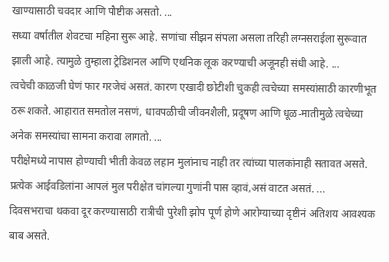खाण्यासाठी चवदार आणि पौष्टीक असतो. ...
सध्या वर्षातील शेवटचा महिना सुरू आहे. सणांचा सीझन संपला असला तरिही लग्नसराईला सुरूवात झाली आहे. त्यामुळे तुम्हाला ट्रेडिशनल आणि एथनिक लूक करण्याची अजूनही संधी आहे. ...
त्वचेची काळजी घेणं फार गरजेचं असतं. कारण एखादी छोटीशी चुकही त्वचेच्या समस्यांसाठी कारणीभूत ठरू शकते. आहारात समतोल नसणं, धावपळीची जीवनशैली, प्रदूषण आणि धूळ-मातीमुळे त्वचेच्या अनेक समस्यांचा सामना करावा लागतो. ...
परीक्षेमध्ये नापास होण्याची भीती केवळ लहान मुलांनाच नाही तर त्यांच्या पालकांनाही सतावत असते. प्रत्येक आईवडिलांना आपलं मुल परीक्षेत चांगल्या गुणांनी पास व्हावं,असं वाटत असतं. ...
दिवसभराचा थकवा दूर करण्यासाठी रात्रीची पुरेशी झोप पूर्ण होणे आरोग्याच्या दृष्टीनं अतिशय आवश्यक बाब असते.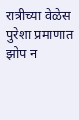रात्रीच्या वेळेस पुरेशा प्रमाणात झोप न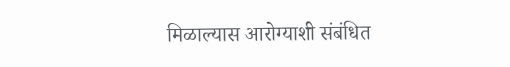मिळाल्यास आरोग्याशी संबंधित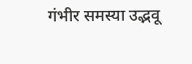गंभीर समस्या उद्भवू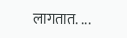लागतात. ...